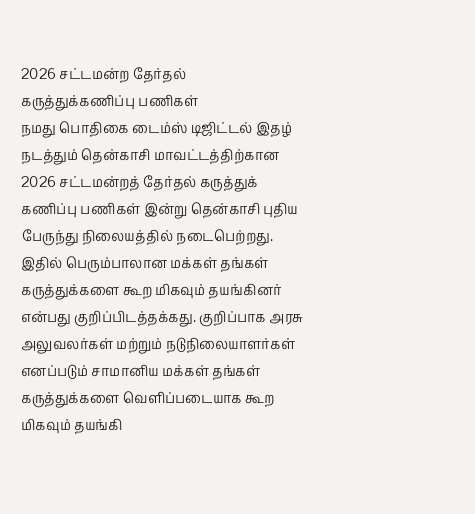2026 சட்டமன்ற தேர்தல் கருத்துக்கணிப்பு பணிகள்
நமது பொதிகை டைம்ஸ் டிஜிட்டல் இதழ் நடத்தும் தென்காசி மாவட்டத்திற்கான 2026 சட்டமன்றத் தேர்தல் கருத்துக் கணிப்பு பணிகள் இன்று தென்காசி புதிய பேருந்து நிலையத்தில் நடைபெற்றது.
இதில் பெரும்பாலான மக்கள் தங்கள் கருத்துக்களை கூற மிகவும் தயங்கினர் என்பது குறிப்பிடத்தக்கது. குறிப்பாக அரசு அலுவலர்கள் மற்றும் நடுநிலையாளர்கள் எனப்படும் சாமானிய மக்கள் தங்கள் கருத்துக்களை வெளிப்படையாக கூற மிகவும் தயங்கி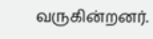வருகின்றனர்.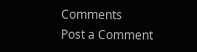Comments
Post a Comment